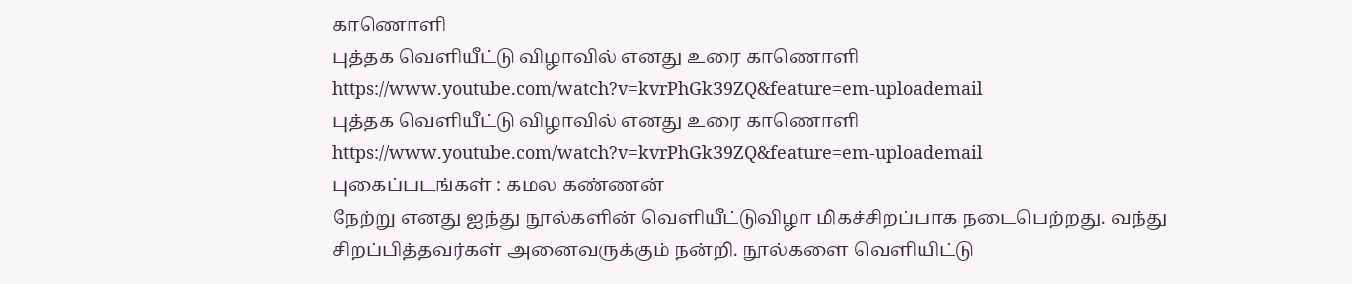காணொளி
புத்தக வெளியீட்டு விழாவில் எனது உரை காணொளி https://www.youtube.com/watch?v=kvrPhGk39ZQ&feature=em-uploademail
புத்தக வெளியீட்டு விழாவில் எனது உரை காணொளி https://www.youtube.com/watch?v=kvrPhGk39ZQ&feature=em-uploademail
புகைப்படங்கள் : கமல கண்ணன்
நேற்று எனது ஐந்து நூல்களின் வெளியீட்டுவிழா மிகச்சிறப்பாக நடைபெற்றது. வந்து சிறப்பித்தவர்கள் அனைவருக்கும் நன்றி. நூல்களை வெளியிட்டு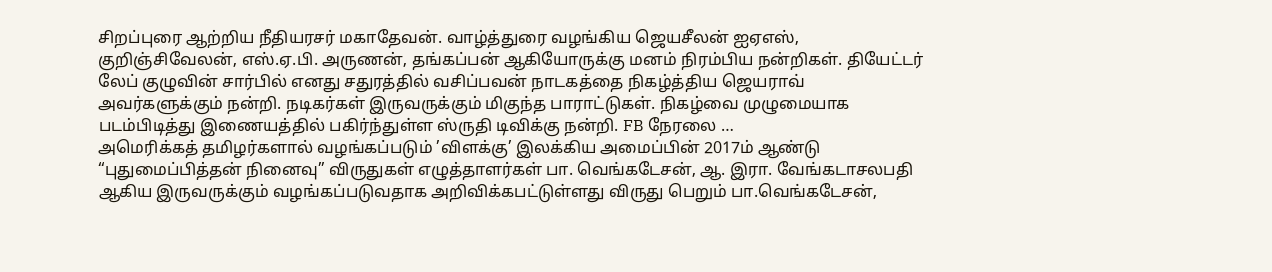சிறப்புரை ஆற்றிய நீதியரசர் மகாதேவன். வாழ்த்துரை வழங்கிய ஜெயசீலன் ஐஏஎஸ், குறிஞ்சிவேலன், எஸ்.ஏ.பி. அருணன், தங்கப்பன் ஆகியோருக்கு மனம் நிரம்பிய நன்றிகள். தியேட்டர் லேப் குழுவின் சார்பில் எனது சதுரத்தில் வசிப்பவன் நாடகத்தை நிகழ்த்திய ஜெயராவ் அவர்களுக்கும் நன்றி. நடிகர்கள் இருவருக்கும் மிகுந்த பாராட்டுகள். நிகழ்வை முழுமையாக படம்பிடித்து இணையத்தில் பகிர்ந்துள்ள ஸ்ருதி டிவிக்கு நன்றி. FB நேரலை …
அமெரிக்கத் தமிழர்களால் வழங்கப்படும் ’விளக்கு’ இலக்கிய அமைப்பின் 2017ம் ஆண்டு “புதுமைப்பித்தன் நினைவு” விருதுகள் எழுத்தாளர்கள் பா. வெங்கடேசன், ஆ. இரா. வேங்கடாசலபதி ஆகிய இருவருக்கும் வழங்கப்படுவதாக அறிவிக்கபட்டுள்ளது விருது பெறும் பா.வெங்கடேசன்,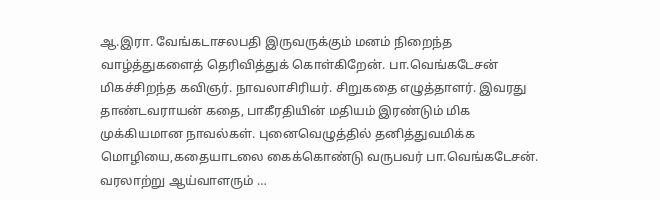ஆ.இரா. வேங்கடாசலபதி இருவருக்கும் மனம் நிறைந்த வாழ்த்துகளைத் தெரிவித்துக் கொள்கிறேன். பா.வெங்கடேசன் மிகச்சிறந்த கவிஞர். நாவலாசிரியர். சிறுகதை எழுத்தாளர். இவரது தாண்டவராயன் கதை, பாகீரதியின் மதியம் இரண்டும் மிக முக்கியமான நாவல்கள். புனைவெழுத்தில் தனித்துவமிக்க மொழியை,கதையாடலை கைக்கொண்டு வருபவர் பா.வெங்கடேசன். வரலாற்று ஆய்வாளரும் …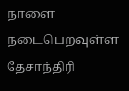நாளை நடைபெறவுள்ள தேசாந்திரி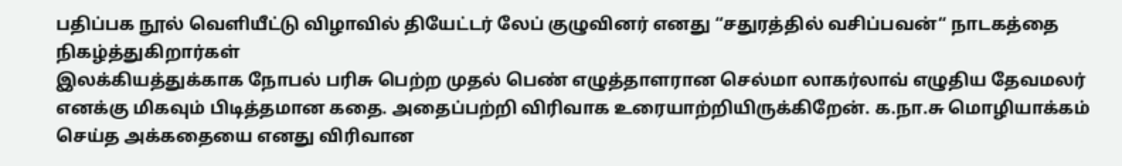பதிப்பக நூல் வெளியீட்டு விழாவில் தியேட்டர் லேப் குழுவினர் எனது “சதுரத்தில் வசிப்பவன்“ நாடகத்தை நிகழ்த்துகிறார்கள்
இலக்கியத்துக்காக நோபல் பரிசு பெற்ற முதல் பெண் எழுத்தாளரான செல்மா லாகர்லாவ் எழுதிய தேவமலர் எனக்கு மிகவும் பிடித்தமான கதை. அதைப்பற்றி விரிவாக உரையாற்றியிருக்கிறேன். க.நா.சு மொழியாக்கம் செய்த அக்கதையை எனது விரிவான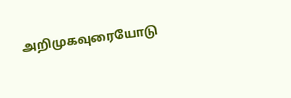அறிமுகவுரையோடு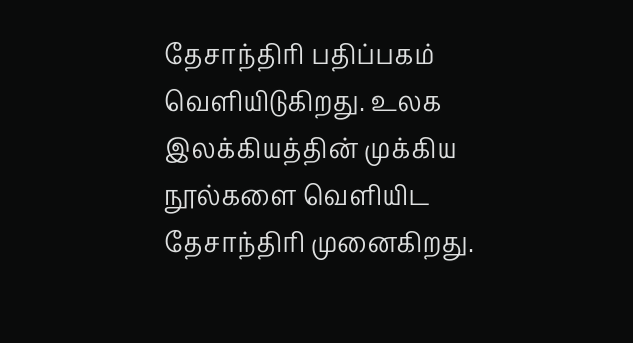தேசாந்திரி பதிப்பகம் வெளியிடுகிறது. உலக இலக்கியத்தின் முக்கிய நூல்களை வெளியிட தேசாந்திரி முனைகிறது.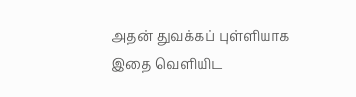அதன் துவக்கப் புள்ளியாக இதை வெளியிட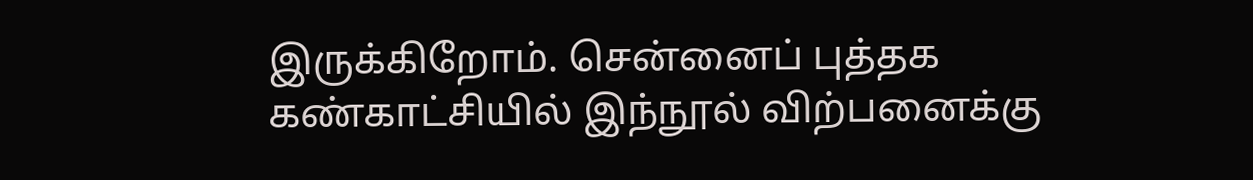இருக்கிறோம். சென்னைப் புத்தக கண்காட்சியில் இந்நூல் விற்பனைக்கு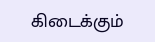கிடைக்கும்